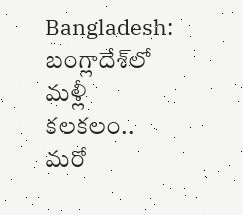Bangladesh: బంగ్లాదేశ్‌లో మళ్లీ కలకలం.. మరో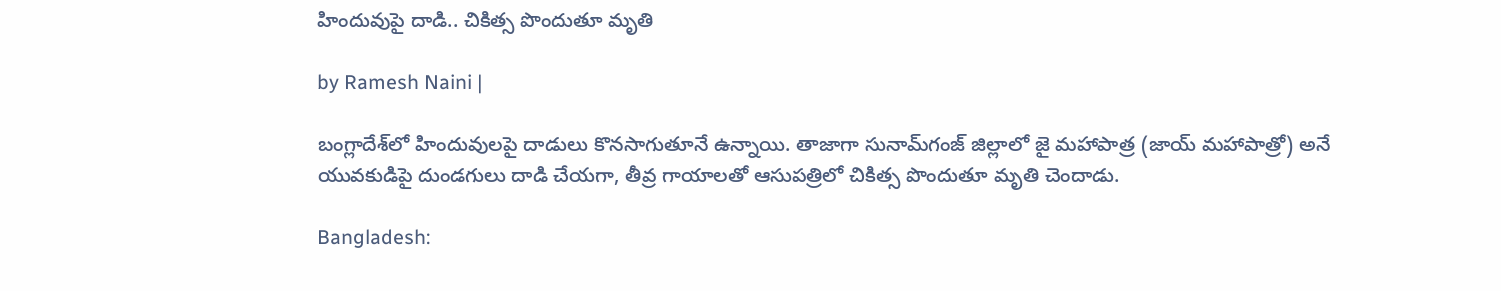హిందువుపై దాడి.. చికిత్స పొందుతూ మృతి

by Ramesh Naini |

బంగ్లాదేశ్‌లో హిందువులపై దాడులు కొనసాగుతూనే ఉన్నాయి. తాజాగా సునామ్‌గంజ్‌ జిల్లాలో జై మహాపాత్ర (జాయ్ మహాపాత్రో) అనే యువకుడిపై దుండగులు దాడి చేయగా, తీవ్ర గాయాలతో ఆసుపత్రిలో చికిత్స పొందుతూ మృతి చెందాడు.

Bangladesh: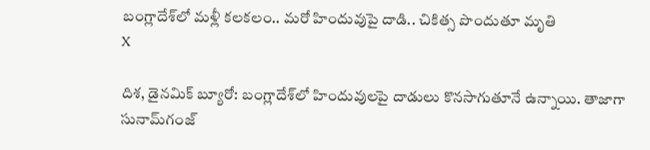బంగ్లాదేశ్‌లో మళ్లీ కలకలం.. మరో హిందువుపై దాడి.. చికిత్స పొందుతూ మృతి
X

దిశ, డైనమిక్ బ్యూరో: బంగ్లాదేశ్‌లో హిందువులపై దాడులు కొనసాగుతూనే ఉన్నాయి. తాజాగా సునామ్‌గంజ్‌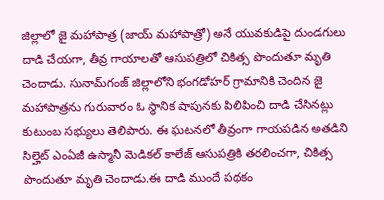జిల్లాలో జై మహాపాత్ర (జాయ్ మహాపాత్రో) అనే యువకుడిపై దుండగులు దాడి చేయగా, తీవ్ర గాయాలతో ఆసుపత్రిలో చికిత్స పొందుతూ మృతి చెందాడు. సునామ్‌గంజ్‌ జిల్లాలోని భంగడోహర్‌ గ్రామానికి చెందిన జై మహాపాత్రను గురువారం ఓ స్థానిక షాపునకు పిలిపించి దాడి చేసినట్లు కుటుంబ సభ్యులు తెలిపారు. ఈ ఘటనలో తీవ్రంగా గాయపడిన అతడిని సిల్హెట్‌ ఎంఏజీ ఉస్మానీ మెడికల్‌ కాలేజ్‌ ఆసుపత్రికి తరలించగా, చికిత్స పొందుతూ మృతి చెందాడు.ఈ దాడి ముందే పథకం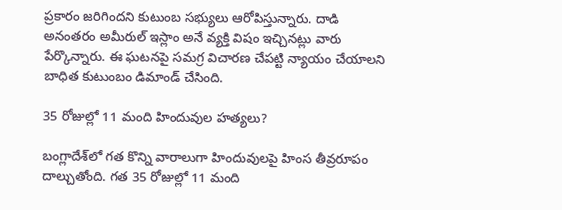ప్రకారం జరిగిందని కుటుంబ సభ్యులు ఆరోపిస్తున్నారు. దాడి అనంతరం అమీరుల్‌ ఇస్లాం అనే వ్యక్తి విషం ఇచ్చినట్లు వారు పేర్కొన్నారు. ఈ ఘటనపై సమగ్ర విచారణ చేపట్టి న్యాయం చేయాలని బాధిత కుటుంబం డిమాండ్‌ చేసింది.

35 రోజుల్లో 11 మంది హిందువుల హత్యలు?

బంగ్లాదేశ్‌లో గత కొన్ని వారాలుగా హిందువులపై హింస తీవ్రరూపం దాల్చుతోంది. గత 35 రోజుల్లో 11 మంది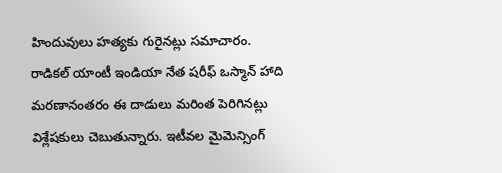హిందువులు హత్యకు గురైనట్లు సమాచారం. రాడికల్‌ యాంటీ ఇండియా నేత షరీఫ్‌ ఒస్మాన్‌ హాది మరణానంతరం ఈ దాడులు మరింత పెరిగినట్లు విశ్లేషకులు చెబుతున్నారు. ఇటీవల మైమెన్సింగ్‌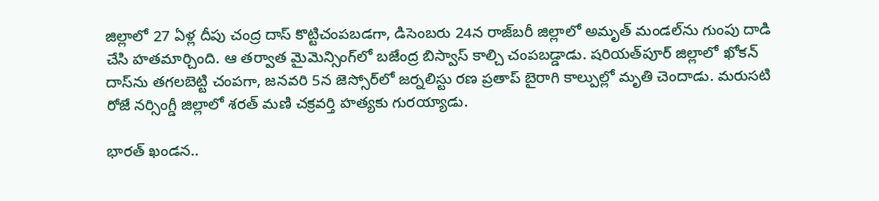జిల్లాలో 27 ఏళ్ల దీపు చంద్ర దాస్‌ కొట్టిచంపబడగా, డిసెంబరు 24న రాజ్‌బరీ జిల్లాలో అమృత్‌ మండల్‌ను గుంపు దాడి చేసి హతమార్చింది. ఆ తర్వాత మైమెన్సింగ్‌లో బజేంద్ర బిస్వాస్‌ కాల్చి చంపబడ్డాడు. షరియత్‌పూర్‌ జిల్లాలో ఖోకన్‌ దాస్‌ను తగలబెట్టి చంపగా, జనవరి 5న జెస్సోర్‌లో జర్నలిస్టు రణ ప్రతాప్‌ బైరాగి కాల్పుల్లో మృతి చెందాడు. మరుసటి రోజే నర్సింగ్డీ జిల్లాలో శరత్‌ మణి చక్రవర్తి హత్యకు గురయ్యాడు.

భారత్‌ ఖండన..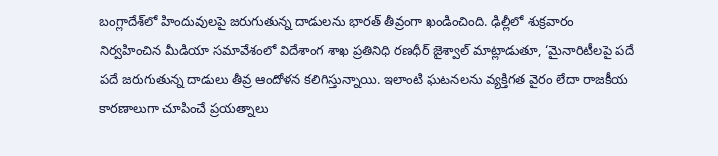బంగ్లాదేశ్‌లో హిందువులపై జరుగుతున్న దాడులను భారత్‌ తీవ్రంగా ఖండించింది. ఢిల్లీలో శుక్రవారం నిర్వహించిన మీడియా సమావేశంలో విదేశాంగ శాఖ ప్రతినిధి రణధీర్‌ జైశ్వాల్‌ మాట్లాడుతూ, ‘మైనారిటీలపై పదే పదే జరుగుతున్న దాడులు తీవ్ర ఆందోళన కలిగిస్తున్నాయి. ఇలాంటి ఘటనలను వ్యక్తిగత వైరం లేదా రాజకీయ కారణాలుగా చూపించే ప్రయత్నాలు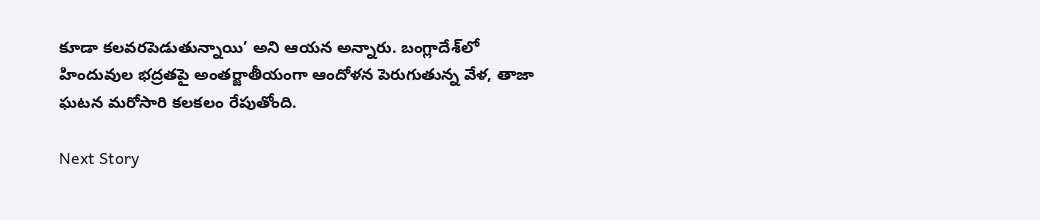కూడా కలవరపెడుతున్నాయి’ అని ఆయన అన్నారు. బంగ్లాదేశ్‌లో హిందువుల భద్రతపై అంతర్జాతీయంగా ఆందోళన పెరుగుతున్న వేళ, తాజా ఘటన మరోసారి కలకలం రేపుతోంది.

Next Story